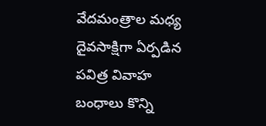వేదమంత్రాల మధ్య దైవసాక్షిగా ఏర్పడిన పవిత్ర వివాహ బంధాలు కొన్ని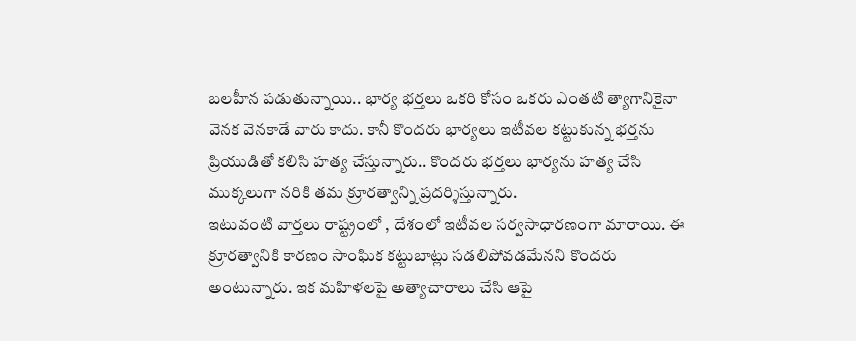బలహీన పడుతున్నాయి.. భార్య భర్తలు ఒకరి కోసం ఒకరు ఎంతటి త్యాగానికైనా వెనక వెనకాడే వారు కాదు. కానీ కొందరు భార్యలు ఇటీవల కట్టుకున్న భర్తను ప్రియుడితో కలిసి హత్య చేస్తున్నారు.. కొందరు భర్తలు భార్యను హత్య చేసి ముక్కలుగా నరికి తమ క్రూరత్వాన్ని ప్రదర్శిస్తున్నారు.
ఇటువంటి వార్తలు రాష్ట్రంలో , దేశంలో ఇటీవల సర్వసాధారణంగా మారాయి. ఈ క్రూరత్వానికి కారణం సాంఘిక కట్టుబాట్లు సడలిపోవడమేనని కొందరు అంటున్నారు. ఇక మహిళలపై అత్యాచారాలు చేసి ఆపై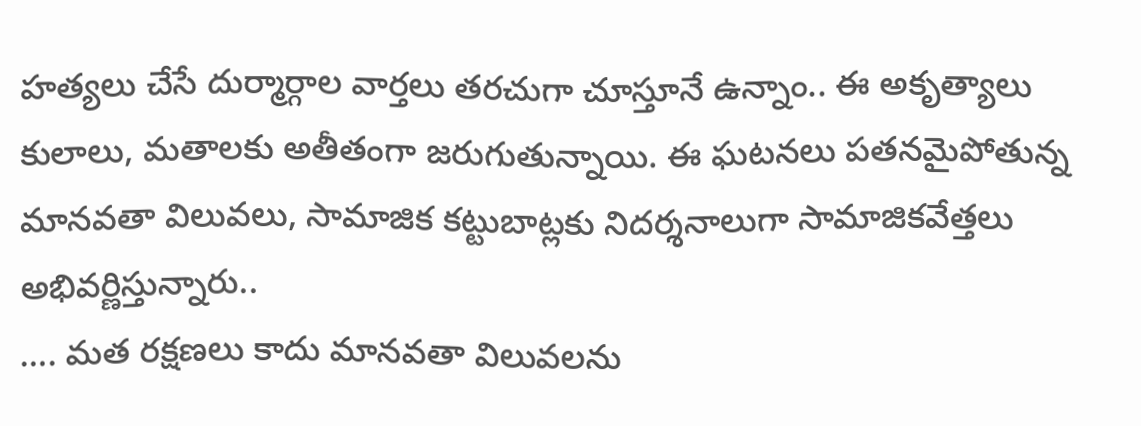హత్యలు చేసే దుర్మార్గాల వార్తలు తరచుగా చూస్తూనే ఉన్నాం.. ఈ అకృత్యాలు కులాలు, మతాలకు అతీతంగా జరుగుతున్నాయి. ఈ ఘటనలు పతనమైపోతున్న మానవతా విలువలు, సామాజిక కట్టుబాట్లకు నిదర్శనాలుగా సామాజికవేత్తలు అభివర్ణిస్తున్నారు..
…. మత రక్షణలు కాదు మానవతా విలువలను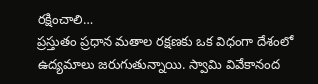రక్షించాలి…
ప్రస్తుతం ప్రధాన మతాల రక్షణకు ఒక విధంగా దేశంలో ఉద్యమాలు జరుగుతున్నాయి. స్వామి వివేకానంద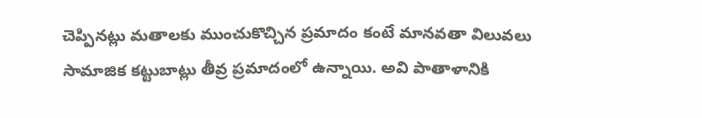చెప్పినట్లు మతాలకు ముంచుకొచ్చిన ప్రమాదం కంటే మానవతా విలువలు సామాజిక కట్టుబాట్లు తీవ్ర ప్రమాదంలో ఉన్నాయి. అవి పాతాళానికి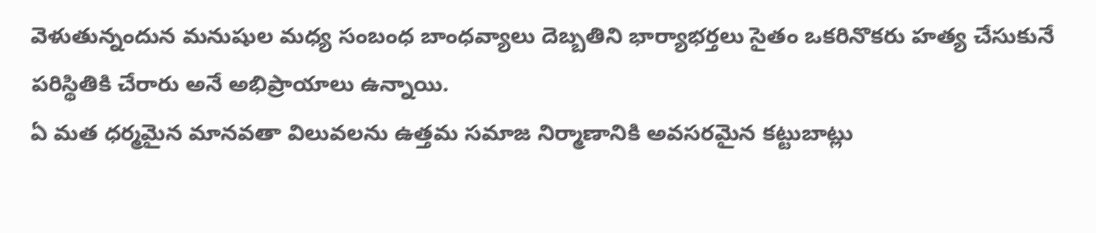వెళుతున్నందున మనుషుల మధ్య సంబంధ బాంధవ్యాలు దెబ్బతిని భార్యాభర్తలు సైతం ఒకరినొకరు హత్య చేసుకునే పరిస్థితికి చేరారు అనే అభిప్రాయాలు ఉన్నాయి.
ఏ మత ధర్మమైన మానవతా విలువలను ఉత్తమ సమాజ నిర్మాణానికి అవసరమైన కట్టుబాట్లు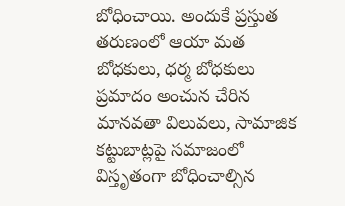బోధించాయి. అందుకే ప్రస్తుత తరుణంలో ఆయా మత బోధకులు, ధర్మ బోధకులు ప్రమాదం అంచున చేరిన మానవతా విలువలు, సామాజిక కట్టుబాట్లపై సమాజంలో విస్తృతంగా బోధించాల్సిన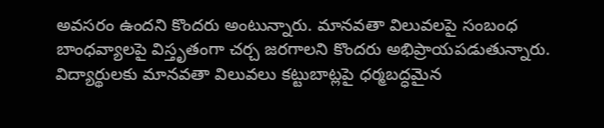అవసరం ఉందని కొందరు అంటున్నారు. మానవతా విలువలపై సంబంధ బాంధవ్యాలపై విస్తృతంగా చర్చ జరగాలని కొందరు అభిప్రాయపడుతున్నారు. విద్యార్థులకు మానవతా విలువలు కట్టుబాట్లపై ధర్మబద్ధమైన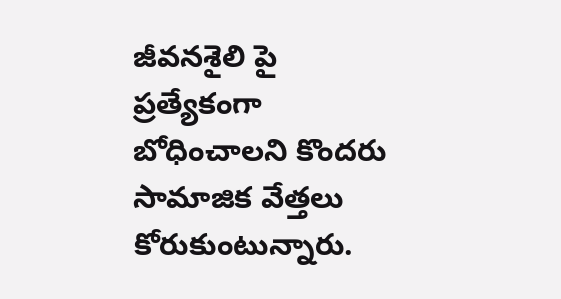జీవనశైలి పై ప్రత్యేకంగా బోధించాలని కొందరు సామాజిక వేత్తలు కోరుకుంటున్నారు.